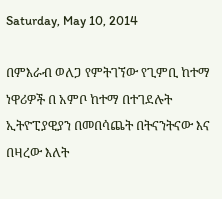Saturday, May 10, 2014

በምእራብ ወለጋ የምትገኘው የጊምቢ ከተማ ነዋሪዎች በ አምቦ ከተማ በተገደሉት ኢትዮፒያዊያን በመበሳጨት በትናንትናው እና በዛረው እለት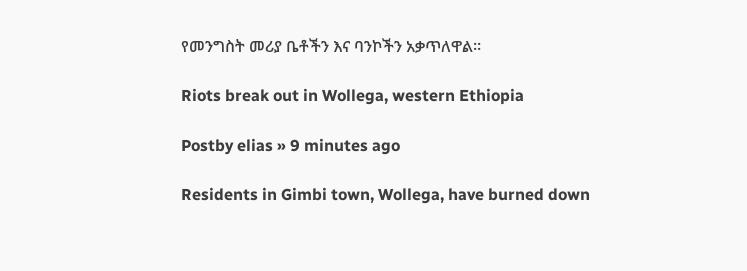የመንግስት መሪያ ቤቶችን እና ባንኮችን አቃጥለዋል።

Riots break out in Wollega, western Ethiopia

Postby elias » 9 minutes ago

Residents in Gimbi town, Wollega, have burned down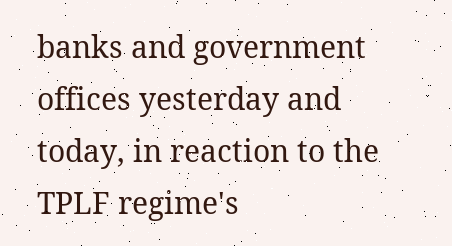banks and government offices yesterday and today, in reaction to the TPLF regime's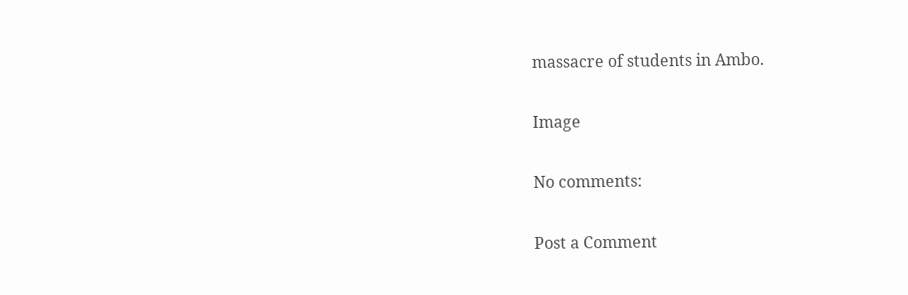massacre of students in Ambo.

Image

No comments:

Post a Comment